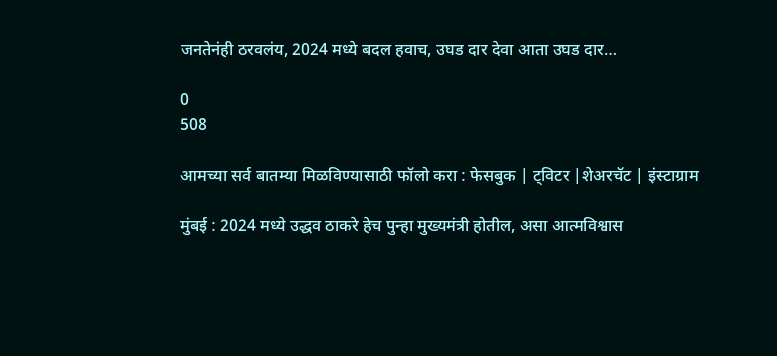जनतेनंही ठरवलंय, 2024 मध्ये बदल हवाच, उघड दार देवा आता उघड दार…

0
508

आमच्या सर्व बातम्या मिळविण्यासाठी फॉलो करा : फेसबुक | ट्विटर |शेअरचॅट | इंस्टाग्राम

मुंबई : 2024 मध्ये उद्धव ठाकरे हेच पुन्हा मुख्यमंत्री होतील, असा आत्मविश्वास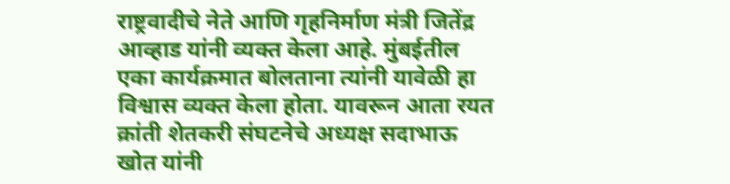राष्ट्रवादीचे नेते आणि गृहनिर्माण मंत्री जितेंद्र आव्हाड यांनी व्यक्त केला आहे. मुंबईतील एका कार्यक्रमात बोलताना त्यांनी यावेळी हा विश्वास व्यक्त केला होता. यावरून आता रयत क्रांती शेतकरी संघटनेचे अध्यक्ष सदाभाऊ खोत यांनी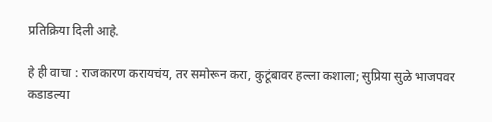प्रतिक्रिया दिली आहे.

हे ही वाचा : राजकारण करायचंय, तर समोरून करा, कुटूंबावर हल्ला कशाला; सुप्रिया सुळे भाजपवर कडाडल्या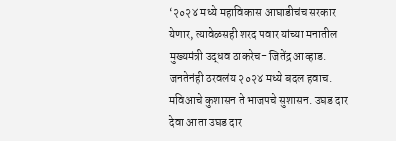‘२०२४ मध्ये महाविकास आघाडीचंच सरकार येणार, त्यावेळसही शरद पवार यांच्या मनातील मुख्यमंत्री उद्धव ठाकरेच- जितेंद्र आव्हाड. जनतेनंही ठरवलंय २०२४ मध्ये बदल हवाच. मविआचे कुशासन ते भाजपचे सुशासन. उघड दार देवा आता उघड दार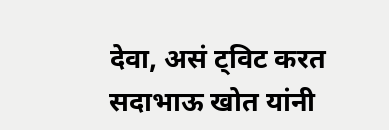देवा, असं ट्विट करत सदाभाऊ खोत यांनी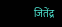जितेंद्र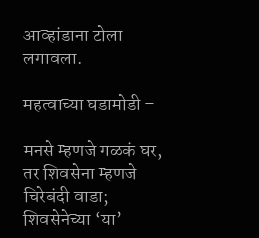आव्हांडाना टोला लगावला.

महत्वाच्या घडामोडी –

मनसे म्हणजे गळकं घर, तर शिवसेना म्हणजे चिरेबंदी वाडा; शिवसेनेच्या ‘या’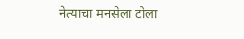नेत्याचा मनसेला टोला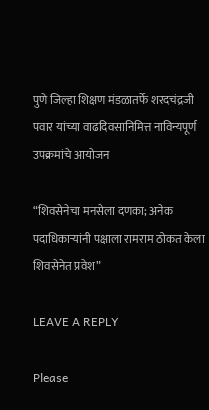पुणे जिल्हा शिक्षण मंडळातर्फे शरदचंद्रजी पवार यांच्या वाढदिवसानिमित्त नाविन्यपूर्ण उपक्रमांचे आयोजन

“शिवसेनेचा मनसेला दणका; अनेक पदाधिकाऱ्यांनी पक्षाला रामराम ठोकत केला शिवसेनेत प्रवेश”

LEAVE A REPLY

Please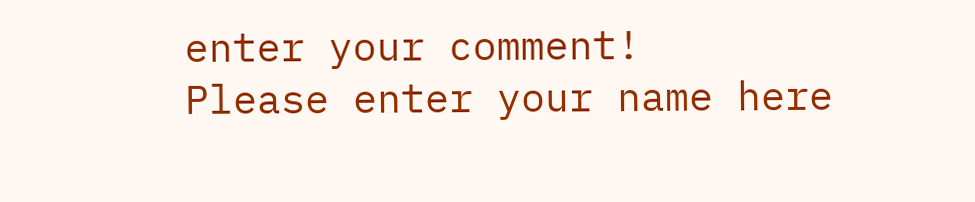enter your comment!
Please enter your name here